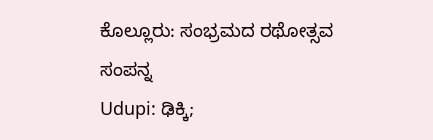ಕೊಲ್ಲೂರು: ಸಂಭ್ರಮದ ರಥೋತ್ಸವ ಸಂಪನ್ನ
Udupi: ಢಿಕ್ಕಿ;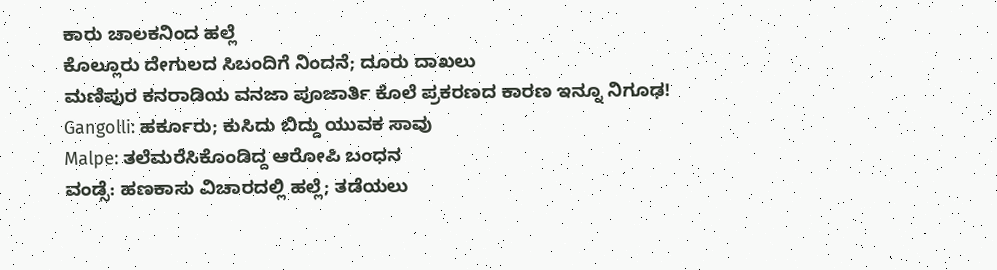ಕಾರು ಚಾಲಕನಿಂದ ಹಲ್ಲೆ
ಕೊಲ್ಲೂರು ದೇಗುಲದ ಸಿಬಂದಿಗೆ ನಿಂದನೆ; ದೂರು ದಾಖಲು
ಮಣಿಪುರ ಕನರಾಡಿಯ ವನಜಾ ಪೂಜಾರ್ತಿ ಕೊಲೆ ಪ್ರಕರಣದ ಕಾರಣ ಇನ್ನೂ ನಿಗೂಢ!
Gangolli: ಹರ್ಕೂರು; ಕುಸಿದು ಬಿದ್ದು ಯುವಕ ಸಾವು
Malpe: ತಲೆಮರೆಸಿಕೊಂಡಿದ್ದ ಆರೋಪಿ ಬಂಧನ
ವಂಡ್ಸೆ: ಹಣಕಾಸು ವಿಚಾರದಲ್ಲಿ ಹಲ್ಲೆ; ತಡೆಯಲು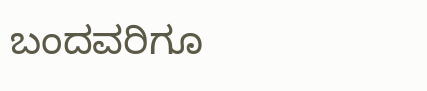ಬಂದವರಿಗೂ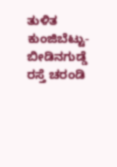ತುಳಿತ
ಕುಂಜಿಬೆಟ್ಟು-ಬೀಡಿನಗುಡ್ಡೆ ರಸ್ತೆ ಚರಂಡಿ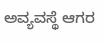ಅವ್ಯವಸ್ಥೆ ಆಗರ